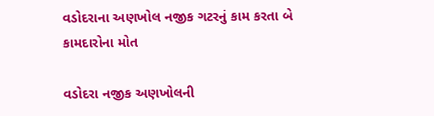વડોદરાના અણખોલ નજીક ગટરનું કામ કરતા બે કામદારોના મોત

વડોદરા નજીક અણખોલની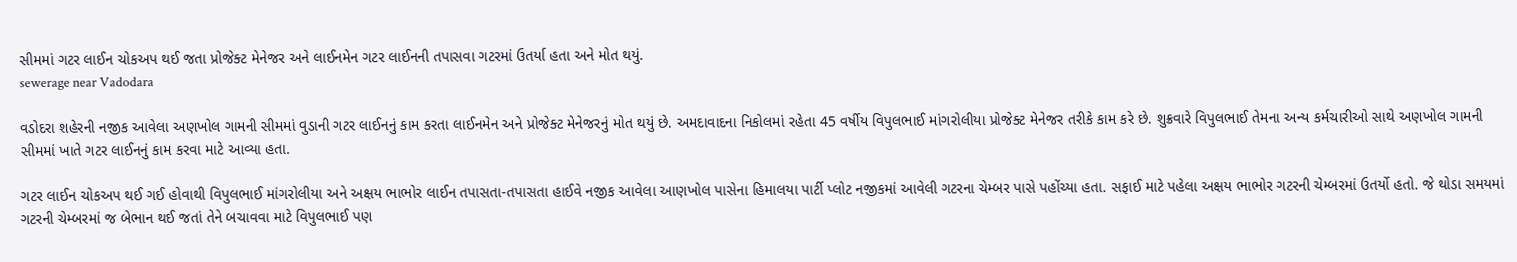સીમમાં ગટર લાઈન ચોકઅપ થઈ જતા પ્રોજેક્ટ મેનેજર અને લાઈનમેન ગટર લાઈનની તપાસવા ગટરમાં ઉતર્યા હતા અને મોત થયું.
sewerage near Vadodara

વડોદરા શહેરની નજીક આવેલા અણખોલ ગામની સીમમાં વુડાની ગટર લાઈનનું કામ કરતા લાઈનમેન અને પ્રોજેક્ટ મેનેજરનું મોત થયું છે. અમદાવાદના નિકોલમાં રહેતા 45 વર્ષીય વિપુલભાઈ માંગરોલીયા પ્રોજેક્ટ મેનેજર તરીકે કામ કરે છે. શુક્રવારે વિપુલભાઈ તેમના અન્ય કર્મચારીઓ સાથે અણખોલ ગામની સીમમાં ખાતે ગટર લાઈનનું કામ કરવા માટે આવ્યા હતા.

ગટર લાઈન ચોકઅપ થઈ ગઈ હોવાથી વિપુલભાઈ માંગરોલીયા અને અક્ષય ભાભોર લાઈન તપાસતા-તપાસતા હાઈવે નજીક આવેલા આણખોલ પાસેના હિમાલયા પાર્ટી પ્લોટ નજીકમાં આવેલી ગટરના ચેમ્બર પાસે પહોંચ્યા હતા. સફાઈ માટે પહેલા અક્ષય ભાભોર ગટરની ચેમ્બરમાં ઉતર્યો હતો. જે થોડા સમયમાં ગટરની ચેમ્બરમાં જ બેભાન થઈ જતાં તેને બચાવવા માટે વિપુલભાઈ પણ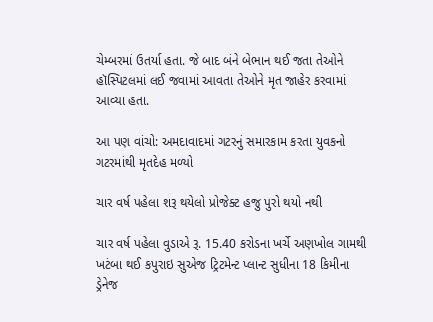ચેમ્બરમાં ઉતર્યા હતા. જે બાદ બંને બેભાન થઈ જતા તેઓને હૉસ્પિટલમાં લઈ જવામાં આવતા તેઓને મૃત જાહેર કરવામાં આવ્યા હતા.

આ પણ વાંચો: અમદાવાદમાં ગટરનું સમારકામ કરતા યુવકનો ગટરમાંથી મૃતદેહ મળ્યો

ચાર વર્ષ પહેલા શરૂ થયેલો પ્રોજેક્ટ હજુ પુરો થયો નથી

ચાર વર્ષ પહેલા વુડાએ રૂ. 15.40 કરોડના ખર્ચે અણખોલ ગામથી ખટંબા થઈ કપુરાઇ સુએજ ટ્રિટમેન્ટ પ્લાન્ટ સુધીના 18 કિમીના ડ્રેનેજ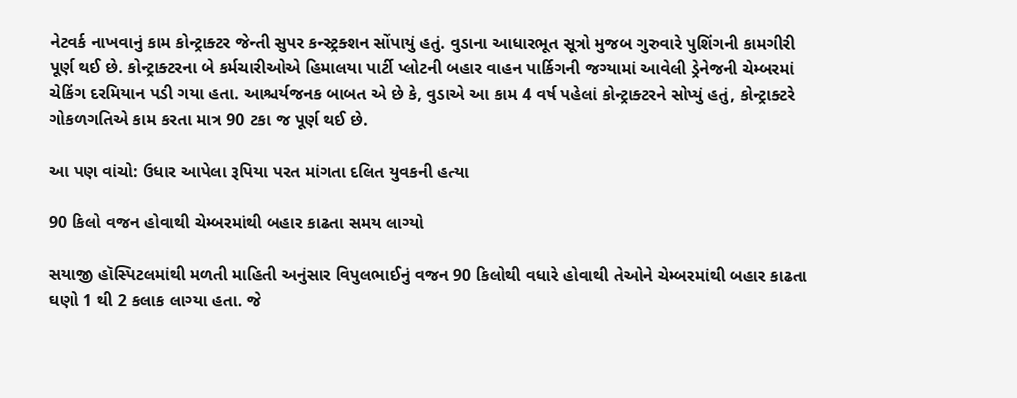નેટવર્ક નાખવાનું કામ કોન્ટ્રાક્ટર જેન્તી સુપર કન્સ્ટ્રક્શન સોંપાયું હતું. વુડાના આધારભૂત સૂત્રો મુજબ ગુરુવારે પુશિંગની કામગીરી પૂર્ણ થઈ છે. કોન્ટ્રાક્ટરના બે કર્મચારીઓએ હિમાલયા પાર્ટી પ્લોટની બહાર વાહન પાર્કિગની જગ્યામાં આવેલી ડ્રેનેજની ચેમ્બરમાં ચેકિંગ દરમિયાન પડી ગયા હતા. આશ્ચર્યજનક બાબત એ છે કે, વુડાએ આ કામ 4 વર્ષ પહેલાં કોન્ટ્રાક્ટરને સોપ્યું હતું, કોન્ટ્રાક્ટરે ગોકળગતિએ કામ કરતા માત્ર 90 ટકા જ પૂર્ણ થઈ છે.

આ પણ વાંચો: ઉધાર આપેલા રૂપિયા પરત માંગતા દલિત યુવકની હત્યા

90 કિલો વજન હોવાથી ચેમ્બરમાંથી બહાર કાઢતા સમય લાગ્યો

સયાજી હૉસ્પિટલમાંથી મળતી માહિતી અનુંસાર વિપુલભાઈનું વજન 90 કિલોથી વધારે હોવાથી તેઓને ચેમ્બરમાંથી બહાર કાઢતા ઘણો 1 થી 2 કલાક લાગ્યા હતા. જે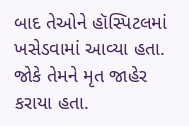બાદ તેઓને હૉસ્પિટલમાં ખસેડવામાં આવ્યા હતા. જોકે તેમને મૃત જાહેર કરાયા હતા.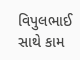વિપુલભાઈ સાથે કામ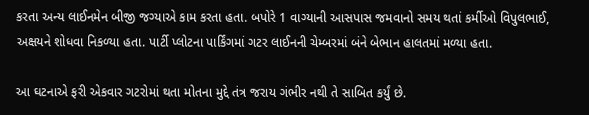કરતા અન્ય લાઈનમેન બીજી જગ્યાએ કામ કરતા હતા. બપોરે 1 વાગ્યાની આસપાસ જમવાનો સમય થતાં કર્મીઓ વિપુલભાઈ, અક્ષયને શોધવા નિકળ્યા હતા. પાર્ટી પ્લોટના પાર્કિંગમાં ગટર લાઈનની ચેમ્બરમાં બંને બેભાન હાલતમાં મળ્યા હતા.

આ ઘટનાએ ફરી એકવાર ગટરોમાં થતા મોતના મુદ્દે તંત્ર જરાય ગંભીર નથી તે સાબિત કર્યું છે.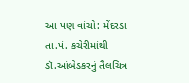આ પણ વાંચો: મેંદરડા તા.પં. કચેરીમાંથી ડૉ.આંબેડકરનું તૈલચિત્ર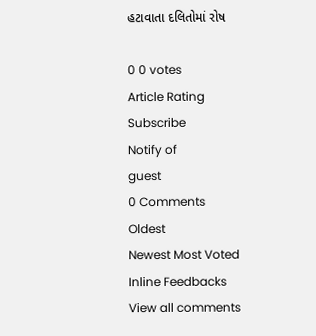હટાવાતા દલિતોમાં રોષ

0 0 votes
Article Rating
Subscribe
Notify of
guest
0 Comments
Oldest
Newest Most Voted
Inline Feedbacks
View all comments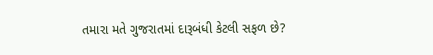તમારા મતે ગુજરાતમાં દારૂબંધી કેટલી સફળ છે?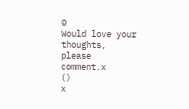0
Would love your thoughts, please comment.x
()
x